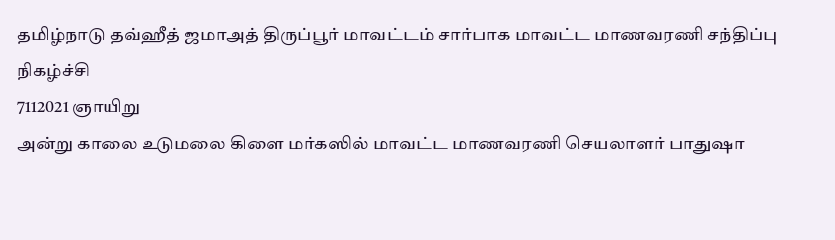தமிழ்நாடு தவ்ஹீத் ஜமாஅத் திருப்பூர் மாவட்டம் சார்பாக மாவட்ட மாணவரணி சந்திப்பு நிகழ்ச்சி
7112021 ஞாயிறு
அன்று காலை உடுமலை கிளை மர்கஸில் மாவட்ட மாணவரணி செயலாளர் பாதுஷா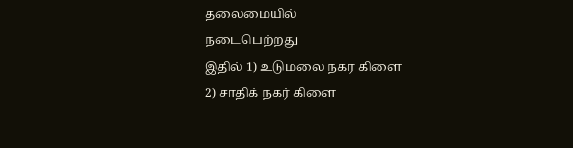தலைமையில்
நடைபெற்றது
இதில் 1) உடுமலை நகர கிளை
2) சாதிக் நகர் கிளை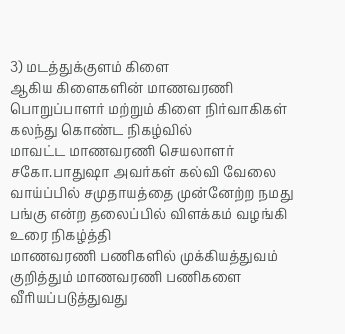3) மடத்துக்குளம் கிளை
ஆகிய கிளைகளின் மாணவரணி பொறுப்பாளர் மற்றும் கிளை நிர்வாகிகள் கலந்து கொண்ட நிகழ்வில்
மாவட்ட மாணவரணி செயலாளர் சகோ.பாதுஷா அவர்கள் கல்வி வேலை வாய்ப்பில் சமுதாயத்தை முன்னேற்ற நமது பங்கு என்ற தலைப்பில் விளக்கம் வழங்கி உரை நிகழ்த்தி
மாணவரணி பணிகளில் முக்கியத்துவம் குறித்தும் மாணவரணி பணிகளை
வீரியப்படுத்துவது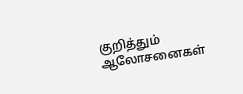குறித்தும் ஆலோசனைகள்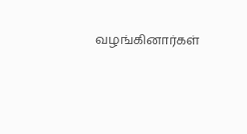வழங்கினார்கள்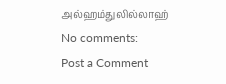அல்ஹம்துலில்லாஹ்
No comments:
Post a Comment